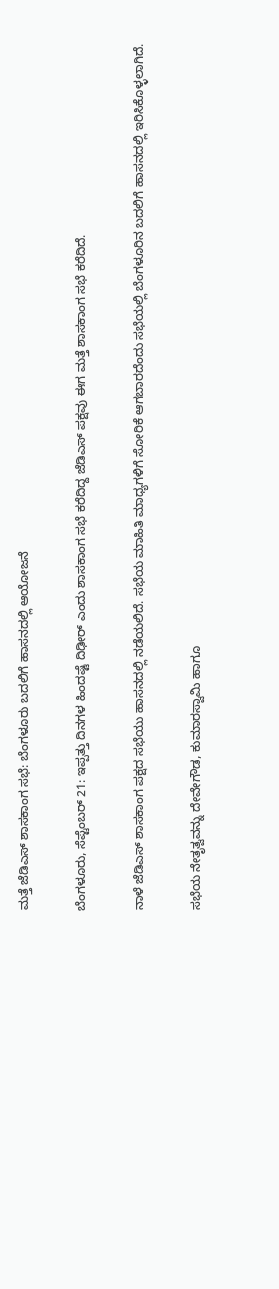ಮತ್ತೆ ಜೆಡಿಎಸ್‌ ಶಾಸಕಾಂಗ ಸಭೆ: ಬೆಂಗಳೂರು ಬದಲಿಗೆ ಹಾಸನದಲ್ಲಿ ಆಯೋಜನೆ

ಬೆಂಗಳೂರು, ಸೆಪ್ಟೆಂಬರ್ 21: ಇಪ್ಪತ್ತು ದಿನಗಳ ಹಿಂದಷ್ಟೆ ದಿಢೀರ್‌ ಎಂದು ಶಾಸಕಾಂಗ ಸಭೆ ಕರೆದಿದ್ದ ಜೆಡಿಎಸ್‌ ಪಕ್ಷವು ಈಗ ಮತ್ತೆ ಶಾಸಕಾಂಗ ಸಭೆ ಕರೆದಿದೆ.

ನಾಳೆ ಜೆಡಿಎಸ್‌ ಶಾಸಕಾಂಗ ಪಕ್ಷದ ಸಭೆಯು ಹಾಸನದಲ್ಲಿ ನಡೆಯಲಿದೆ. ಸಭೆಯ ಮಾಹಿತಿ ಮಾಧ್ಯಗಳಿಗೆ ಸೋರಿಕೆ ಆಗಬಾರದೆಂದು ಸಭೆಯಲ್ಲಿ ಬೆಂಗಳೂರಿನ ಬದಲಿಗೆ ಹಾಸನದಲ್ಲಿ ಇರಿಸಿಕೊಳ್ಳಲಾಗಿದೆ.

ಸಭೆಯ ನೇತೃತ್ವವನ್ನು ದೇವೇಗೌಡ, ಕುಮಾರಸ್ವಾಮಿ ಹಾಗೂ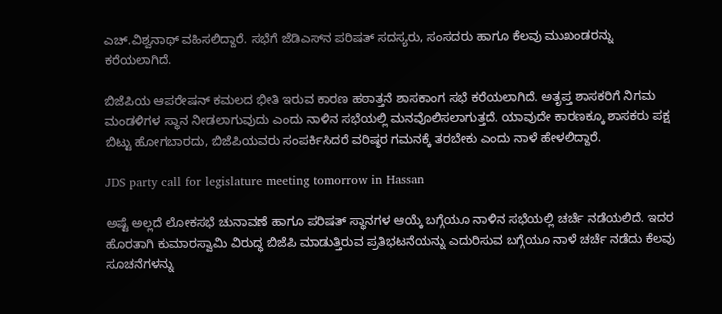ಎಚ್‌.ವಿಶ್ವನಾಥ್ ವಹಿಸಲಿದ್ದಾರೆ. ಸಭೆಗೆ ಜೆಡಿಎಸ್‌ನ ಪರಿಷತ್‌ ಸದಸ್ಯರು, ಸಂಸದರು ಹಾಗೂ ಕೆಲವು ಮುಖಂಡರನ್ನು ಕರೆಯಲಾಗಿದೆ.

ಬಿಜೆಪಿಯ ಆಪರೇಷನ್‌ ಕಮಲದ ಭೀತಿ ಇರುವ ಕಾರಣ ಹಠಾತ್ತನೆ ಶಾಸಕಾಂಗ ಸಭೆ ಕರೆಯಲಾಗಿದೆ. ಅತೃಪ್ತ ಶಾಸಕರಿಗೆ ನಿಗಮ ಮಂಡಳಿಗಳ ಸ್ಥಾನ ನೀಡಲಾಗುವುದು ಎಂದು ನಾಳಿನ ಸಭೆಯಲ್ಲಿ ಮನವೊಲಿಸಲಾಗುತ್ತದೆ. ಯಾವುದೇ ಕಾರಣಕ್ಕೂ ಶಾಸಕರು ಪಕ್ಷ ಬಿಟ್ಟು ಹೋಗಬಾರದು, ಬಿಜೆಪಿಯವರು ಸಂಪರ್ಕಿಸಿದರೆ ವರಿಷ್ಠರ ಗಮನಕ್ಕೆ ತರಬೇಕು ಎಂದು ನಾಳೆ ಹೇಳಲಿದ್ದಾರೆ.

JDS party call for legislature meeting tomorrow in Hassan

ಅಷ್ಟೆ ಅಲ್ಲದೆ ಲೋಕಸಭೆ ಚುನಾವಣೆ ಹಾಗೂ ಪರಿಷತ್ ಸ್ಥಾನಗಳ ಆಯ್ಕೆ ಬಗ್ಗೆಯೂ ನಾಳಿನ ಸಭೆಯಲ್ಲಿ ಚರ್ಚೆ ನಡೆಯಲಿದೆ. ಇದರ ಹೊರತಾಗಿ ಕುಮಾರಸ್ವಾಮಿ ವಿರುದ್ಧ ಬಿಜೆಪಿ ಮಾಡುತ್ತಿರುವ ಪ್ರತಿಭಟನೆಯನ್ನು ಎದುರಿಸುವ ಬಗ್ಗೆಯೂ ನಾಳೆ ಚರ್ಚೆ ನಡೆದು ಕೆಲವು ಸೂಚನೆಗಳನ್ನು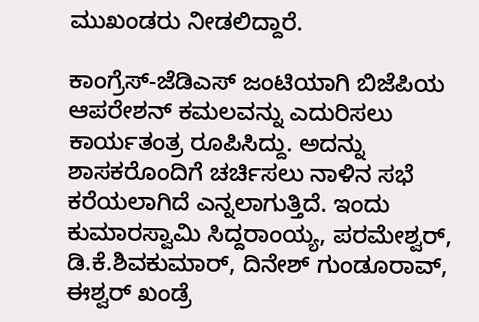ಮುಖಂಡರು ನೀಡಲಿದ್ದಾರೆ.

ಕಾಂಗ್ರೆಸ್-ಜೆಡಿಎಸ್‌ ಜಂಟಿಯಾಗಿ ಬಿಜೆಪಿಯ ಆಪರೇಶನ್ ಕಮಲವನ್ನು ಎದುರಿಸಲು ಕಾರ್ಯತಂತ್ರ ರೂಪಿಸಿದ್ದು. ಅದನ್ನು ಶಾಸಕರೊಂದಿಗೆ ಚರ್ಚಿಸಲು ನಾಳಿನ ಸಭೆ ಕರೆಯಲಾಗಿದೆ ಎನ್ನಲಾಗುತ್ತಿದೆ. ಇಂದು ಕುಮಾರಸ್ವಾಮಿ ಸಿದ್ದರಾಂಯ್ಯ, ಪರಮೇಶ್ವರ್, ಡಿ.ಕೆ.ಶಿವಕುಮಾರ್, ದಿನೇಶ್ ಗುಂಡೂರಾವ್, ಈಶ್ವರ್ ಖಂಡ್ರೆ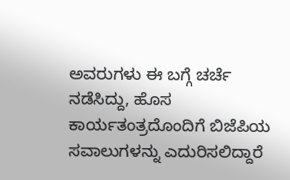ಅವರುಗಳು ಈ ಬಗ್ಗೆ ಚರ್ಚೆ ನಡೆಸಿದ್ದು, ಹೊಸ ಕಾರ್ಯತಂತ್ರದೊಂದಿಗೆ ಬಿಜೆಪಿಯ ಸವಾಲುಗಳನ್ನು ಎದುರಿಸಲಿದ್ದಾರೆ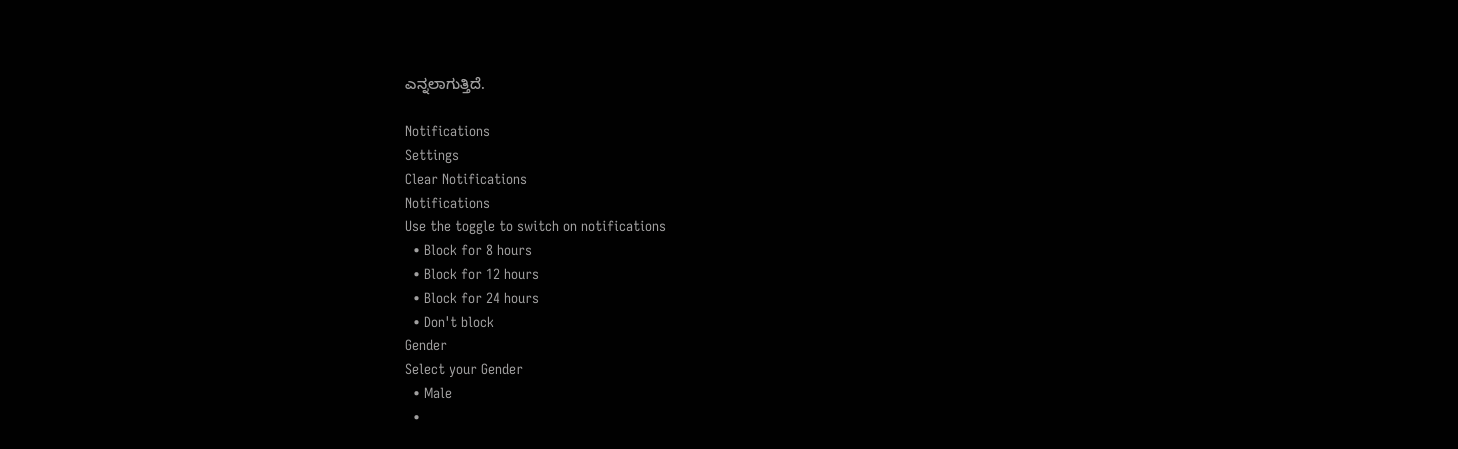ಎನ್ನಲಾಗುತ್ತಿದೆ.

Notifications
Settings
Clear Notifications
Notifications
Use the toggle to switch on notifications
  • Block for 8 hours
  • Block for 12 hours
  • Block for 24 hours
  • Don't block
Gender
Select your Gender
  • Male
  •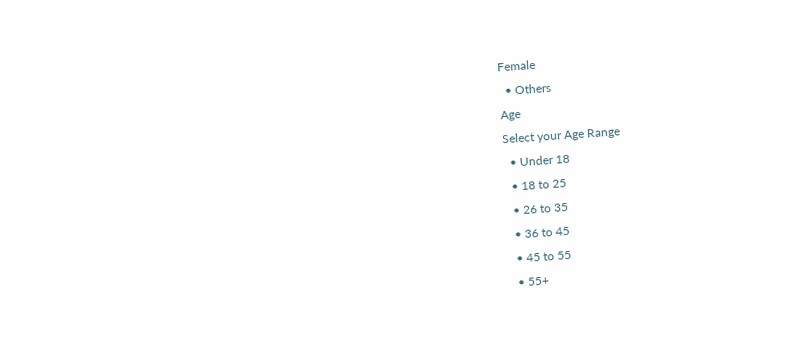Female
  • Others
Age
Select your Age Range
  • Under 18
  • 18 to 25
  • 26 to 35
  • 36 to 45
  • 45 to 55
  • 55+